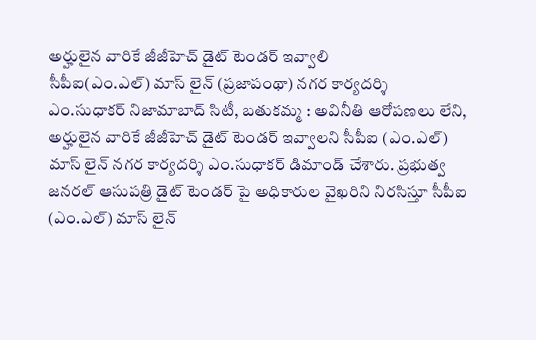అర్హులైన వారికే జీజీహెచ్ డైట్ టెండర్ ఇవ్వాలి
సీపీఐ(ఎం.ఎల్) మాస్ లైన్ (ప్రజాపంథా) నగర కార్యదర్శి ఎం.సుధాకర్ నిజామాబాద్ సిటీ, బతుకమ్మ : అవినీతి ఆరోపణలు లేని, అర్హులైన వారికే జీజీహెచ్ డైట్ టెండర్ ఇవ్వాలని సీపీఐ (ఎం.ఎల్) మాస్ లైన్ నగర కార్యదర్శి ఎం.సుధాకర్ డిమాండ్ చేశారు. ప్రభుత్వ జనరల్ ఆసుపత్రి డైట్ టెండర్ పై అధికారుల వైఖరిని నిరసిస్తూ సీపీఐ (ఎం.ఎల్) మాస్ లైన్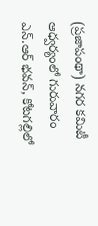(ప్రజాపంథా) నగర కమిటీ ఆధ్వర్యంలో గురువారం ఎన్.ఆర్ భవన్, కోటగల్లిలో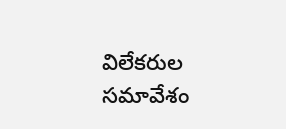విలేకరుల సమావేశం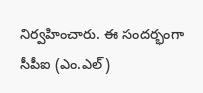నిర్వహించారు. ఈ సందర్భంగా సీపీఐ (ఎం.ఎల్)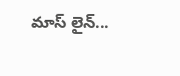మాస్ లైన్...